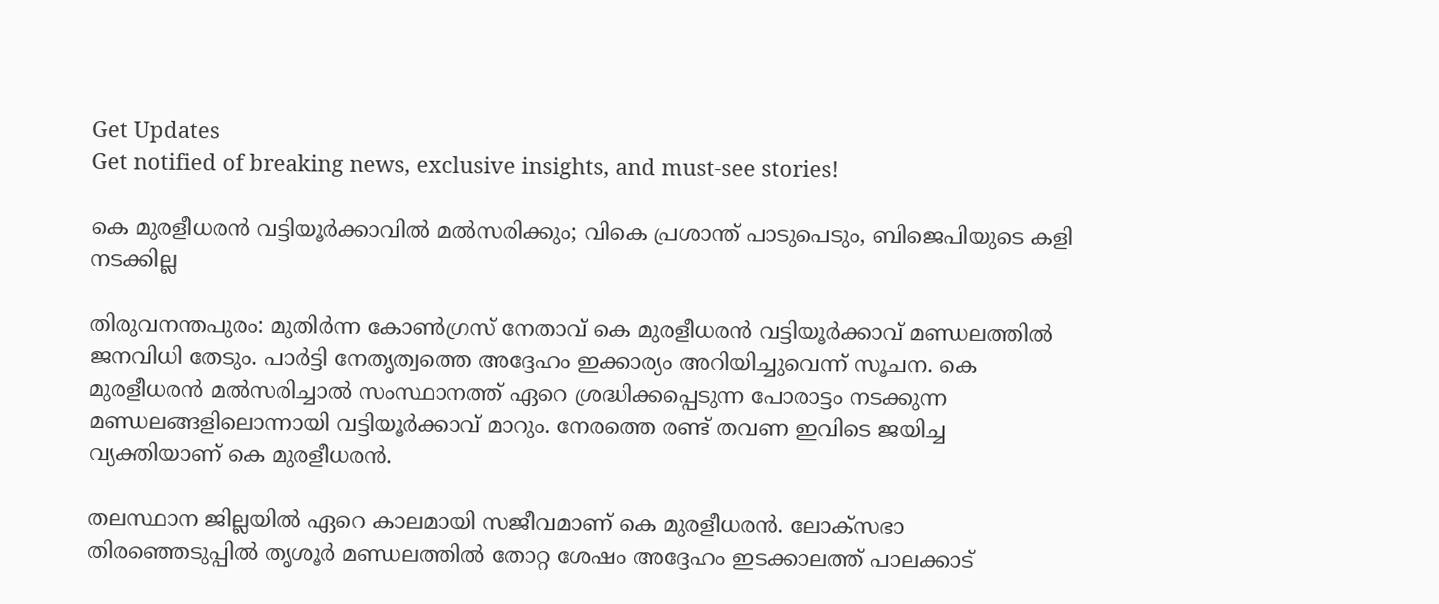Get Updates
Get notified of breaking news, exclusive insights, and must-see stories!

കെ മുരളീധരന്‍ വട്ടിയൂര്‍ക്കാവില്‍ മല്‍സരിക്കും; വികെ പ്രശാന്ത് പാടുപെടും, ബിജെപിയുടെ കളി നടക്കില്ല

തിരുവനന്തപുരം: മുതിര്‍ന്ന കോണ്‍ഗ്രസ് നേതാവ് കെ മുരളീധരന്‍ വട്ടിയൂര്‍ക്കാവ് മണ്ഡലത്തില്‍ ജനവിധി തേടും. പാര്‍ട്ടി നേതൃത്വത്തെ അദ്ദേഹം ഇക്കാര്യം അറിയിച്ചുവെന്ന് സൂചന. കെ മുരളീധരന്‍ മല്‍സരിച്ചാല്‍ സംസ്ഥാനത്ത് ഏറെ ശ്രദ്ധിക്കപ്പെടുന്ന പോരാട്ടം നടക്കുന്ന മണ്ഡലങ്ങളിലൊന്നായി വട്ടിയൂര്‍ക്കാവ് മാറും. നേരത്തെ രണ്ട് തവണ ഇവിടെ ജയിച്ച വ്യക്തിയാണ് കെ മുരളീധരന്‍.

തലസ്ഥാന ജില്ലയില്‍ ഏറെ കാലമായി സജീവമാണ് കെ മുരളീധരന്‍. ലോക്‌സഭാ തിരഞ്ഞെടുപ്പില്‍ തൃശൂര്‍ മണ്ഡലത്തില്‍ തോറ്റ ശേഷം അദ്ദേഹം ഇടക്കാലത്ത് പാലക്കാട്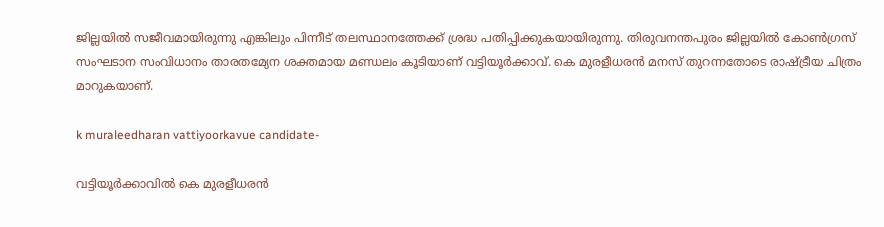ജില്ലയില്‍ സജീവമായിരുന്നു എങ്കിലും പിന്നീട് തലസ്ഥാനത്തേക്ക് ശ്രദ്ധ പതിപ്പിക്കുകയായിരുന്നു. തിരുവനന്തപുരം ജില്ലയില്‍ കോണ്‍ഗ്രസ് സംഘടാന സംവിധാനം താരതമ്യേന ശക്തമായ മണ്ഡലം കൂടിയാണ് വട്ടിയൂര്‍ക്കാവ്. കെ മുരളീധരന്‍ മനസ് തുറന്നതോടെ രാഷ്ട്രീയ ചിത്രം മാറുകയാണ്.

k muraleedharan vattiyoorkavue candidate-

വട്ടിയൂര്‍ക്കാവില്‍ കെ മുരളീധരന്‍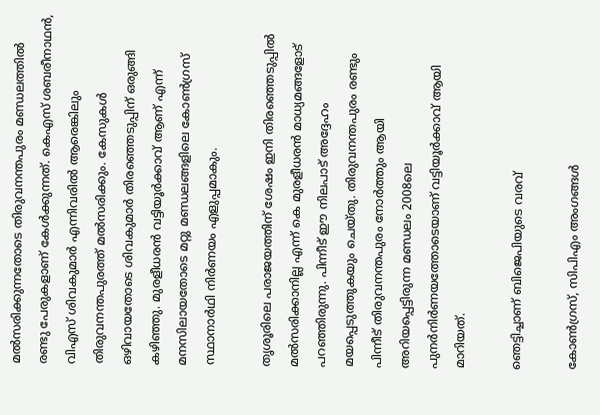മല്‍സരിക്കുന്നതോടെ തിരുവനന്തപുരം മണ്ഡലത്തില്‍ രണ്ടു പേരുകളാണ് കേള്‍ക്കുന്നത്. കെഎസ് ശബരീനാഥന്‍, വിഎസ് ശിവകുമാര്‍ എന്നിവരില്‍ ആരെങ്കിലും തിരുവനന്തപുരത്ത് മല്‍സരിക്കും. കേസുകള്‍ ഒഴിവായതോടെ ശിവകുമാര്‍ തിരഞ്ഞെടുപ്പിന് ഒരുങ്ങി കഴിഞ്ഞു. മുരളീധരന്‍ വട്ടിയൂര്‍ക്കാവ് ആണ് എന്ന് മനസിലായതോടെ മറ്റു മണ്ഡലങ്ങളിലെ കോണ്‍ഗ്രസ് സ്ഥാനാര്‍ഥി നിര്‍ണയം എളുപ്പമാകും.

തൃശൂരിലെ പരാജയത്തിന് ശേഷം ഇനി തിരഞ്ഞെടുപ്പില്‍ മല്‍സരിക്കാനില്ല എന്ന് കെ മുരളീധരന്‍ മാധ്യമങ്ങളോട് പറഞ്ഞിരുന്നു. പിന്നീട് ഈ നിലപാട് അദ്ദേഹം മയപ്പെടുത്തുകയും ചെയ്തു. തിരുവനന്തപുരം രണ്ടും പിന്നീട് തിരുവനന്തപുരം നോര്‍ത്തും ആയി അറിയപ്പെട്ടിരുന്ന മണ്ഡലം 2008ലെ പുനര്‍നിര്‍ണയത്തോടെയാണ് വട്ടിയൂര്‍ക്കാവ് ആയി മാറിയത്.

ഞെട്ടിച്ചാണ് ബിജെപിയുടെ വരവ്

കോണ്‍ഗ്രസ്, സിപിഎം അംഗങ്ങള്‍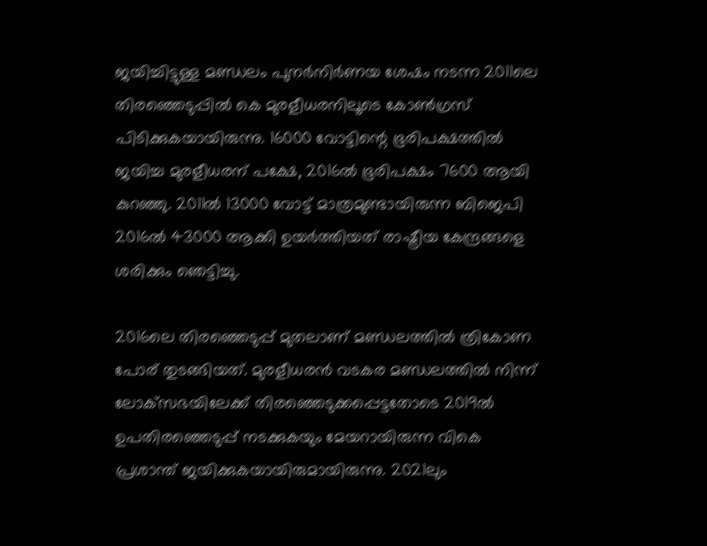ജയിച്ചിട്ടുള്ള മണ്ഡലം പുനര്‍നിര്‍ണയ ശേഷം നടന്ന 2011ലെ തിരഞ്ഞെടുപ്പില്‍ കെ മുരളീധരനിലൂടെ കോണ്‍ഗ്രസ് പിടിക്കുകയായിരുന്നു. 16000 വോട്ടിന്റെ ഭൂരിപക്ഷത്തില്‍ ജയിച്ച മുരളീധരന് പക്ഷേ, 2016ല്‍ ഭൂരിപക്ഷം 7600 ആയി കുറഞ്ഞു. 2011ല്‍ 13000 വോട്ട് മാത്രമുണ്ടായിരുന്ന ബിജെപി 2016ല്‍ 43000 ആക്കി ഉയര്‍ത്തിയത് രാഷ്ട്രീയ കേന്ദ്രങ്ങളെ ശരിക്കും ഞെട്ടിച്ചു.

2016ലെ തിരഞ്ഞെടുപ്പ് മുതലാണ് മണ്ഡലത്തില്‍ ത്രികോണ പോര് തുടങ്ങിയത്. മുരളീധരന്‍ വടകര മണ്ഡലത്തില്‍ നിന്ന് ലോക്‌സഭയിലേക്ക് തിരഞ്ഞെടുക്കപ്പെട്ടതോടെ 2019ല്‍ ഉപതിരഞ്ഞെടുപ്പ് നടക്കുകയും മേയറായിരുന്ന വികെ പ്രശാന്ത് ജയിക്കുകയായിരുമായിരുന്നു. 2021ലും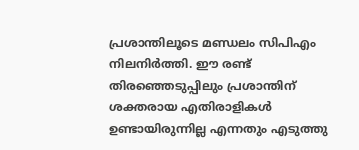പ്രശാന്തിലൂടെ മണ്ഡലം സിപിഎം നിലനിര്‍ത്തി. ഈ രണ്ട് തിരഞ്ഞെടുപ്പിലും പ്രശാന്തിന് ശക്തരായ എതിരാളികള്‍ ഉണ്ടായിരുന്നില്ല എന്നതും എടുത്തു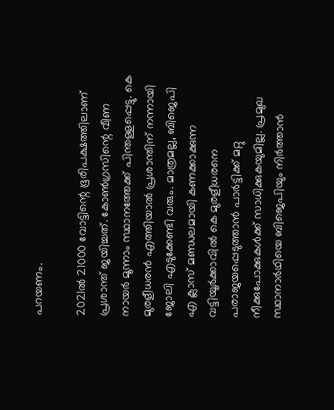പറയണം.

2021ല്‍ 21000 വോട്ടിന്റെ ഭൂരിപക്ഷത്തിലാണ് പ്രശാന്ത് ജയിച്ചത്. കോണ്‍ഗ്രസിന്റെ വീണ നായര്‍ മൂന്നാം സ്ഥാനത്തേക്ക് പിന്തള്ളപ്പെട്ടു. കെ മുരളീധരന്‍ എത്തിയാല്‍ പ്രശാന്തിന് നന്നായി ജോലി എടുക്കേണ്ടി വരും. മാത്രമല്ല, ബിജെപി എ ക്ലാസ് മണ്ഡലമായി കണക്കാക്കുന്ന വട്ടിയൂര്‍ക്കാവില്‍ കെ മുരളീധരനെ പരാജയപ്പെടുത്താന്‍ പാര്‍ട്ടിക്ക് മറ്റു നീക്കുപോക്കുകള്‍ക്ക് സാധിക്കുകയുമില്ല. പ്രമുഖ സ്ഥാനാര്‍ഥിയെ ബിജെപിയും നിര്‍ത്താന്‍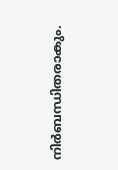നിര്‍ബന്ധിതരാകും.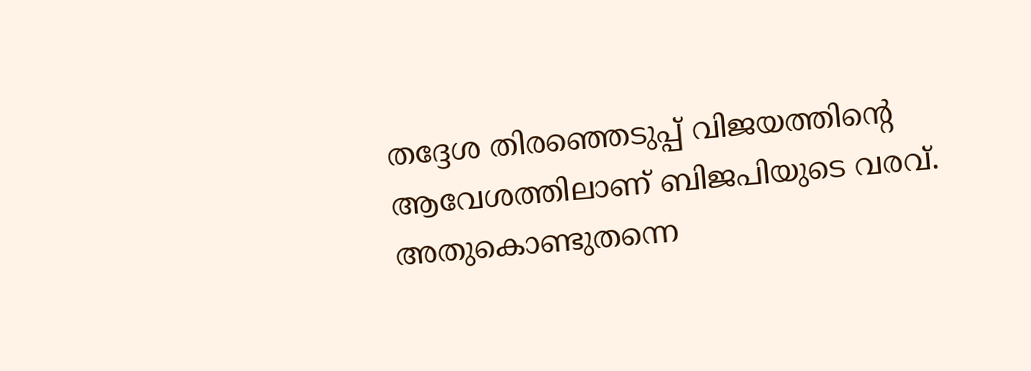തദ്ദേശ തിരഞ്ഞെടുപ്പ് വിജയത്തിന്റെ ആവേശത്തിലാണ് ബിജപിയുടെ വരവ്. അതുകൊണ്ടുതന്നെ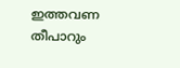ഇത്തവണ തീപാറും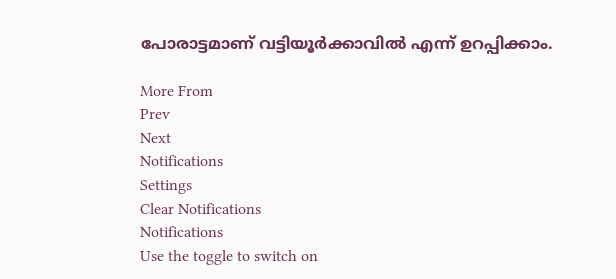പോരാട്ടമാണ് വട്ടിയൂര്‍ക്കാവില്‍ എന്ന് ഉറപ്പിക്കാം.

More From
Prev
Next
Notifications
Settings
Clear Notifications
Notifications
Use the toggle to switch on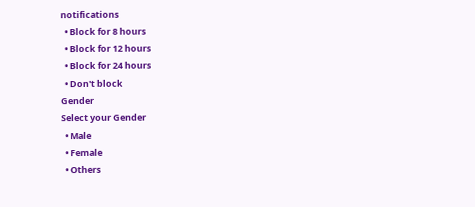notifications
  • Block for 8 hours
  • Block for 12 hours
  • Block for 24 hours
  • Don't block
Gender
Select your Gender
  • Male
  • Female
  • Others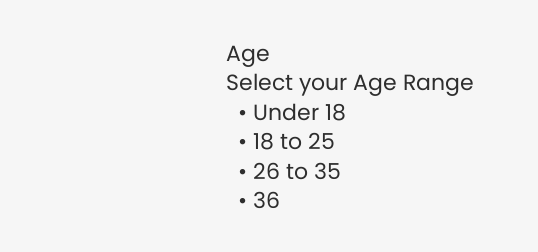Age
Select your Age Range
  • Under 18
  • 18 to 25
  • 26 to 35
  • 36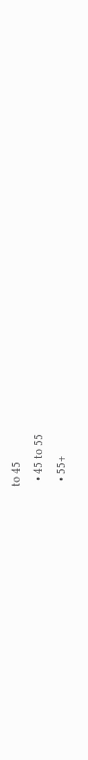to 45
  • 45 to 55
  • 55+